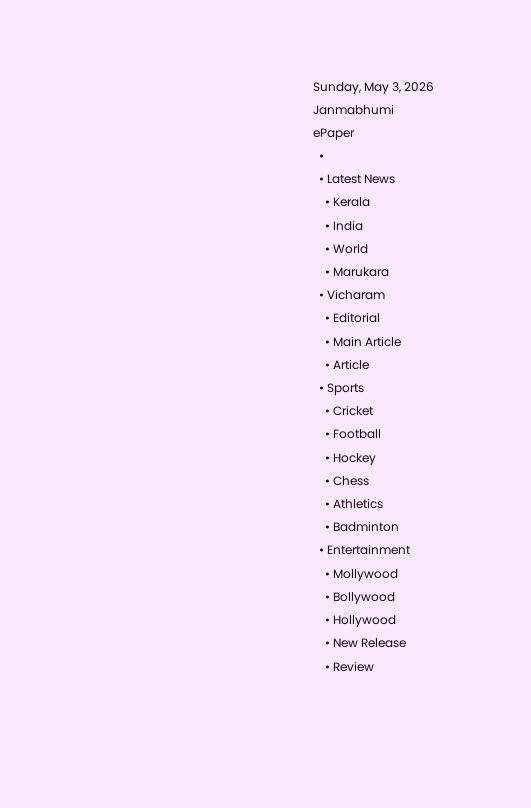Sunday, May 3, 2026
Janmabhumi
ePaper
  •
  • Latest News
    • Kerala
    • India
    • World
    • Marukara
  • Vicharam
    • Editorial
    • Main Article
    • Article
  • Sports
    • Cricket
    • Football
    • Hockey
    • Chess
    • Athletics
    • Badminton
  • Entertainment
    • Mollywood
    • Bollywood
    • Hollywood
    • New Release
    • Review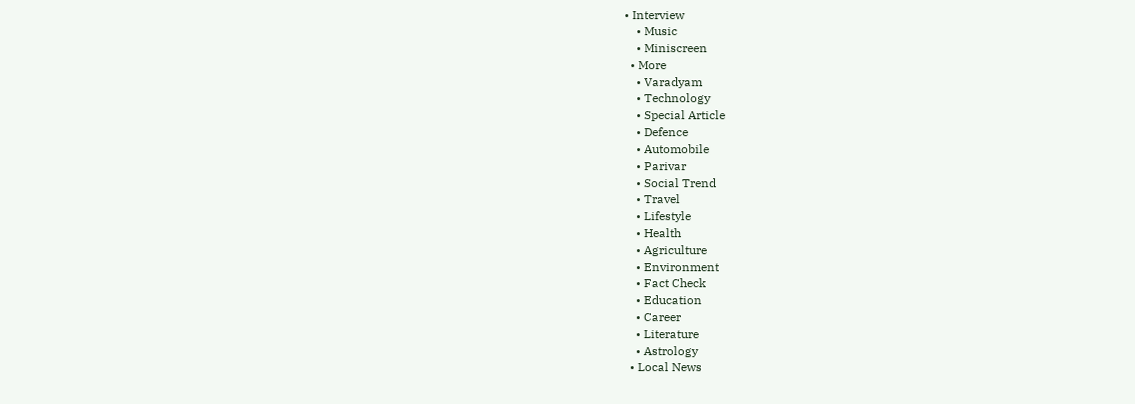• Interview
    • Music
    • Miniscreen
  • More
    • Varadyam
    • Technology
    • Special Article
    • Defence
    • Automobile
    • Parivar
    • Social Trend
    • Travel
    • Lifestyle
    • Health
    • Agriculture
    • Environment
    • Fact Check
    • Education
    • Career
    • Literature
    • Astrology
  • Local News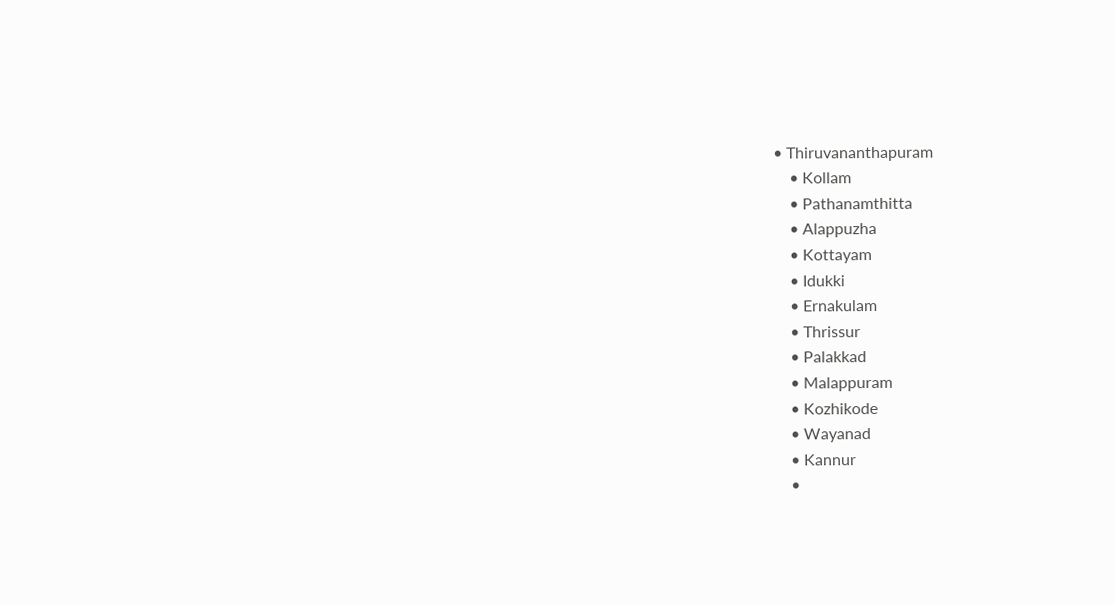• Thiruvananthapuram
    • Kollam
    • Pathanamthitta
    • Alappuzha
    • Kottayam
    • Idukki
    • Ernakulam
    • Thrissur
    • Palakkad
    • Malappuram
    • Kozhikode
    • Wayanad
    • Kannur
    •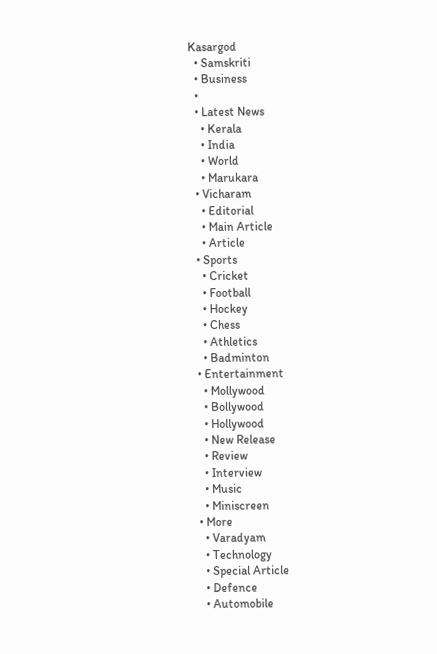Kasargod
  • Samskriti
  • Business
  •
  • Latest News
    • Kerala
    • India
    • World
    • Marukara
  • Vicharam
    • Editorial
    • Main Article
    • Article
  • Sports
    • Cricket
    • Football
    • Hockey
    • Chess
    • Athletics
    • Badminton
  • Entertainment
    • Mollywood
    • Bollywood
    • Hollywood
    • New Release
    • Review
    • Interview
    • Music
    • Miniscreen
  • More
    • Varadyam
    • Technology
    • Special Article
    • Defence
    • Automobile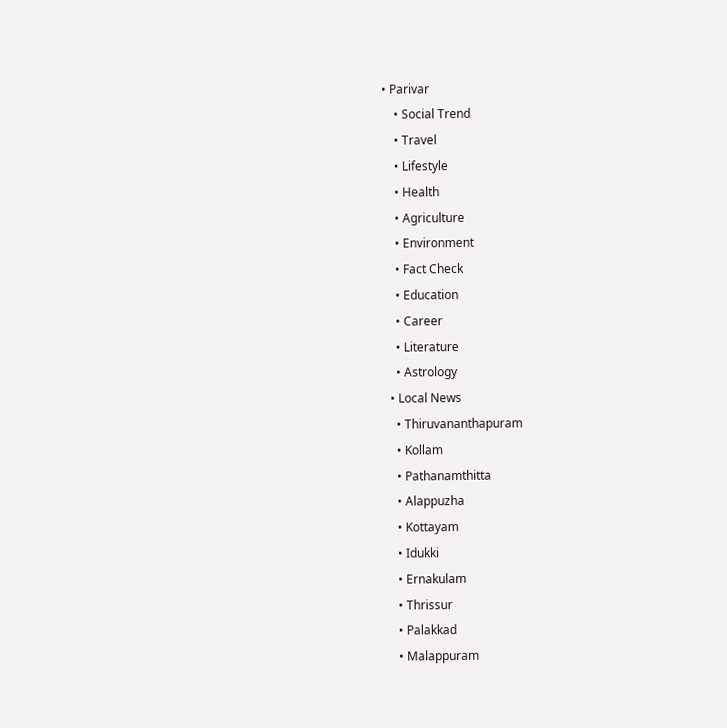• Parivar
    • Social Trend
    • Travel
    • Lifestyle
    • Health
    • Agriculture
    • Environment
    • Fact Check
    • Education
    • Career
    • Literature
    • Astrology
  • Local News
    • Thiruvananthapuram
    • Kollam
    • Pathanamthitta
    • Alappuzha
    • Kottayam
    • Idukki
    • Ernakulam
    • Thrissur
    • Palakkad
    • Malappuram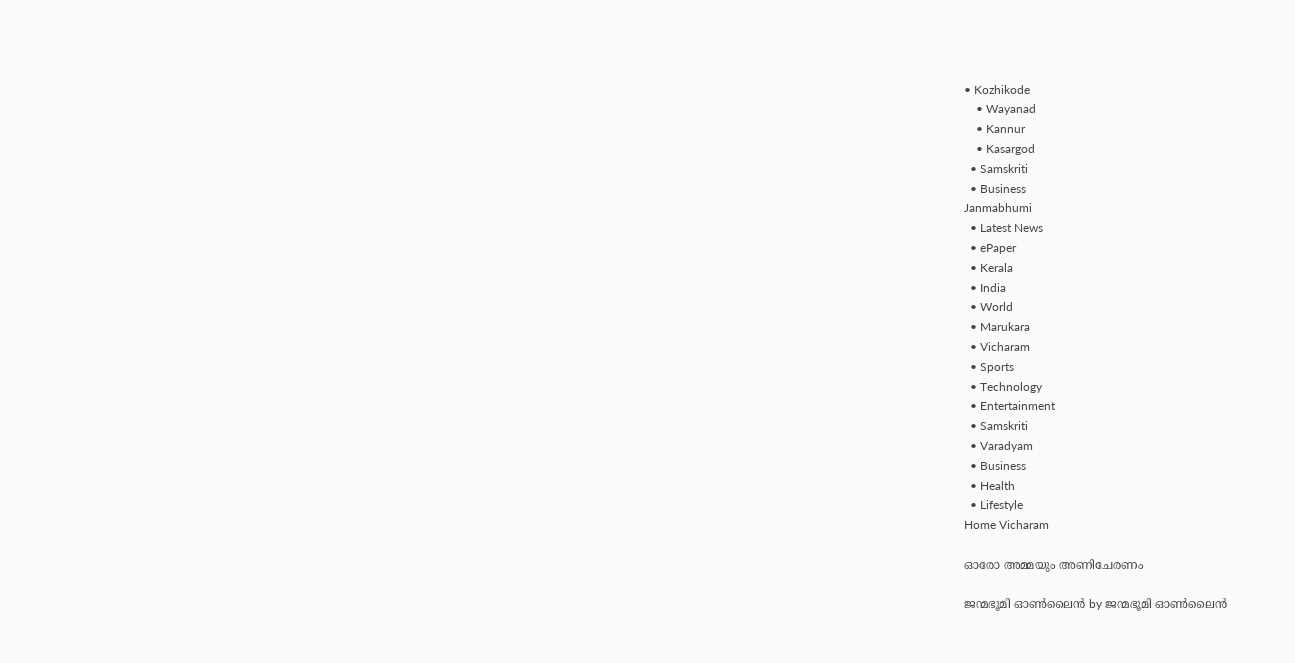• Kozhikode
    • Wayanad
    • Kannur
    • Kasargod
  • Samskriti
  • Business
Janmabhumi
  • Latest News
  • ePaper
  • Kerala
  • India
  • World
  • Marukara
  • Vicharam
  • Sports
  • Technology
  • Entertainment
  • Samskriti
  • Varadyam
  • Business
  • Health
  • Lifestyle
Home Vicharam

ഓരോ അമ്മയും അണിചേരണം

ജന്മഭൂമി ഓണ്‍ലൈന്‍ by ജന്മഭൂമി ഓണ്‍ലൈന്‍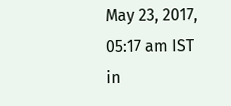May 23, 2017, 05:17 am IST
in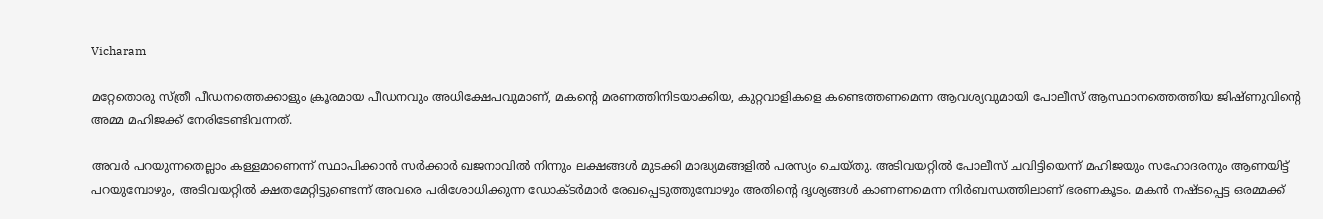Vicharam

മറ്റേതൊരു സ്ത്രീ പീഡനത്തെക്കാളും ക്രൂരമായ പീഡനവും അധിക്ഷേപവുമാണ്, മകന്റെ മരണത്തിനിടയാക്കിയ, കുറ്റവാളികളെ കണ്ടെത്തണമെന്ന ആവശ്യവുമായി പോലീസ് ആസ്ഥാനത്തെത്തിയ ജിഷ്ണുവിന്റെ അമ്മ മഹിജക്ക് നേരിടേണ്ടിവന്നത്.

അവര്‍ പറയുന്നതെല്ലാം കള്ളമാണെന്ന് സ്ഥാപിക്കാന്‍ സര്‍ക്കാര്‍ ഖജനാവില്‍ നിന്നും ലക്ഷങ്ങള്‍ മുടക്കി മാദ്ധ്യമങ്ങളില്‍ പരസ്യം ചെയ്തു. അടിവയറ്റില്‍ പോലീസ് ചവിട്ടിയെന്ന് മഹിജയും സഹോദരനും ആണയിട്ട് പറയുമ്പോഴും, അടിവയറ്റില്‍ ക്ഷതമേറ്റിട്ടുണ്ടെന്ന് അവരെ പരിശോധിക്കുന്ന ഡോക്ടര്‍മാര്‍ രേഖപ്പെടുത്തുമ്പോഴും അതിന്റെ ദൃശ്യങ്ങള്‍ കാണണമെന്ന നിര്‍ബന്ധത്തിലാണ് ഭരണകൂടം. മകന്‍ നഷ്ടപ്പെട്ട ഒരമ്മക്ക്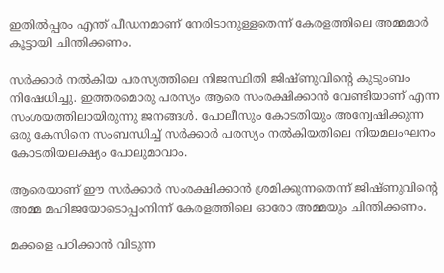ഇതില്‍പ്പരം എന്ത് പീഡനമാണ് നേരിടാനുള്ളതെന്ന് കേരളത്തിലെ അമ്മമാര്‍ കൂട്ടായി ചിന്തിക്കണം.

സര്‍ക്കാര്‍ നല്‍കിയ പരസ്യത്തിലെ നിജസ്ഥിതി ജിഷ്ണുവിന്റെ കുടുംബം നിഷേധിച്ചു. ഇത്തരമൊരു പരസ്യം ആരെ സംരക്ഷിക്കാന്‍ വേണ്ടിയാണ് എന്ന സംശയത്തിലായിരുന്നു ജനങ്ങള്‍. പോലീസും കോടതിയും അന്വേഷിക്കുന്ന ഒരു കേസിനെ സംബന്ധിച്ച് സര്‍ക്കാര്‍ പരസ്യം നല്‍കിയതിലെ നിയമലംഘനം കോടതിയലക്ഷ്യം പോലുമാവാം.

ആരെയാണ് ഈ സര്‍ക്കാര്‍ സംരക്ഷിക്കാന്‍ ശ്രമിക്കുന്നതെന്ന് ജിഷ്ണുവിന്റെ അമ്മ മഹിജയോടൊപ്പംനിന്ന് കേരളത്തിലെ ഓരോ അമ്മയും ചിന്തിക്കണം.

മക്കളെ പഠിക്കാന്‍ വിടുന്ന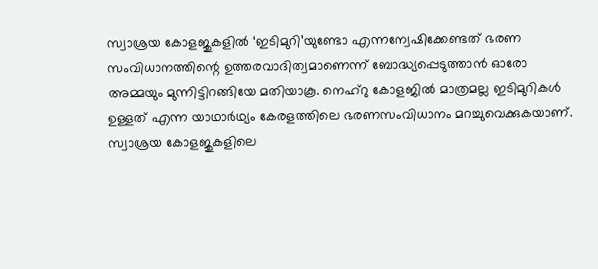സ്വാശ്രയ കോളജുകളില്‍ ‘ഇടിമുറി’യുണ്ടോ എന്നന്വേഷിക്കേണ്ടത് ഭരണ സംവിധാനത്തിന്റെ ഉത്തരവാദിത്വമാണെന്ന് ബോദ്ധ്യപ്പെടുത്താന്‍ ഓരോ അമ്മയും മുന്നിട്ടിറങ്ങിയേ മതിയാകൂ. നെഹ്‌റു കോളജില്‍ മാത്രമല്ല ഇടിമുറികള്‍ ഉള്ളത് എന്ന യാഥാര്‍ഥ്യം കേരളത്തിലെ ഭരണസംവിധാനം മറച്ചുവെക്കുകയാണ്. സ്വാശ്രയ കോളജുകളിലെ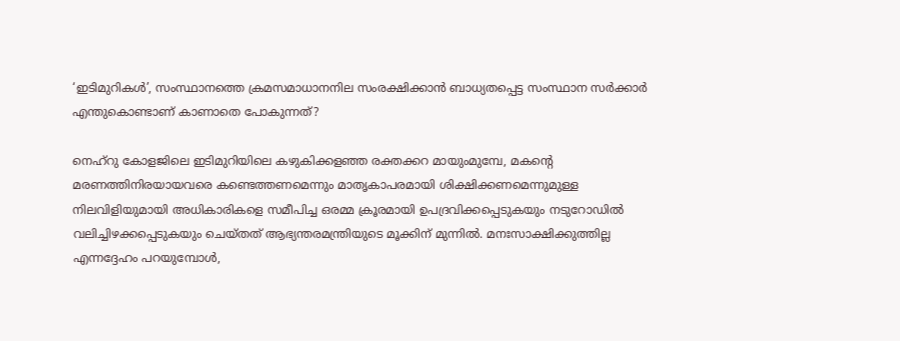‘ഇടിമുറികള്‍’, സംസ്ഥാനത്തെ ക്രമസമാധാനനില സംരക്ഷിക്കാന്‍ ബാധ്യതപ്പെട്ട സംസ്ഥാന സര്‍ക്കാര്‍ എന്തുകൊണ്ടാണ് കാണാതെ പോകുന്നത്?

നെഹ്‌റു കോളജിലെ ഇടിമുറിയിലെ കഴുകിക്കളഞ്ഞ രക്തക്കറ മായുംമുമ്പേ, മകന്റെ മരണത്തിനിരയായവരെ കണ്ടെത്തണമെന്നും മാതൃകാപരമായി ശിക്ഷിക്കണമെന്നുമുള്ള നിലവിളിയുമായി അധികാരികളെ സമീപിച്ച ഒരമ്മ ക്രൂരമായി ഉപദ്രവിക്കപ്പെടുകയും നടുറോഡില്‍ വലിച്ചിഴക്കപ്പെടുകയും ചെയ്തത് ആഭ്യന്തരമന്ത്രിയുടെ മൂക്കിന് മുന്നില്‍. മനഃസാക്ഷിക്കുത്തില്ല എന്നദ്ദേഹം പറയുമ്പോള്‍,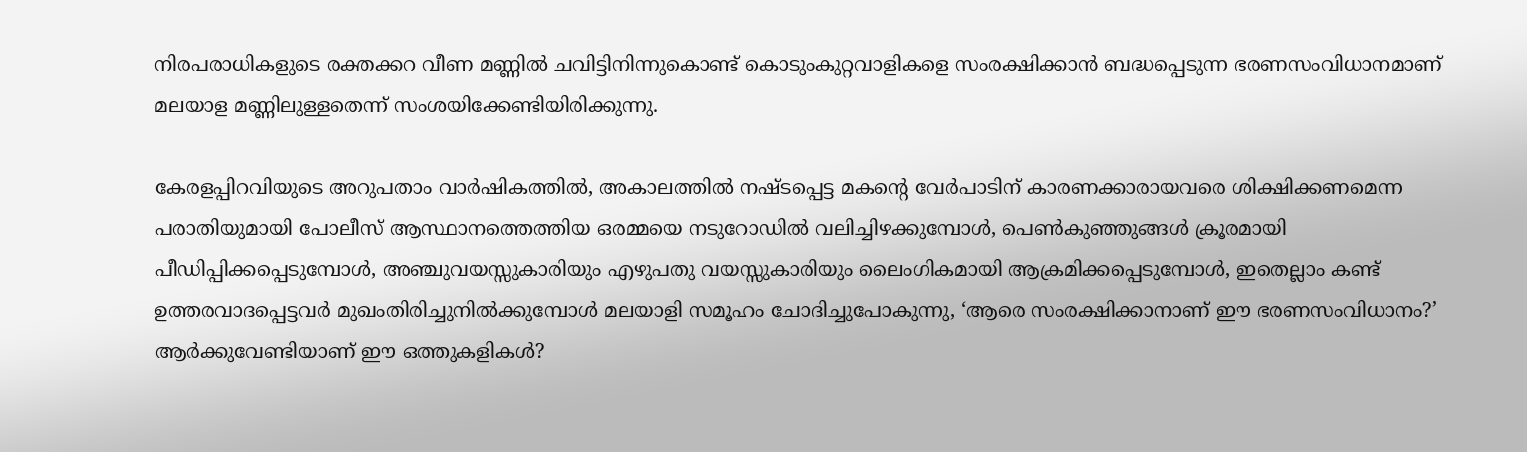നിരപരാധികളുടെ രക്തക്കറ വീണ മണ്ണില്‍ ചവിട്ടിനിന്നുകൊണ്ട് കൊടുംകുറ്റവാളികളെ സംരക്ഷിക്കാന്‍ ബദ്ധപ്പെടുന്ന ഭരണസംവിധാനമാണ് മലയാള മണ്ണിലുള്ളതെന്ന് സംശയിക്കേണ്ടിയിരിക്കുന്നു.

കേരളപ്പിറവിയുടെ അറുപതാം വാര്‍ഷികത്തില്‍, അകാലത്തില്‍ നഷ്ടപ്പെട്ട മകന്റെ വേര്‍പാടിന് കാരണക്കാരായവരെ ശിക്ഷിക്കണമെന്ന പരാതിയുമായി പോലീസ് ആസ്ഥാനത്തെത്തിയ ഒരമ്മയെ നടുറോഡില്‍ വലിച്ചിഴക്കുമ്പോള്‍, പെണ്‍കുഞ്ഞുങ്ങള്‍ ക്രൂരമായി പീഡിപ്പിക്കപ്പെടുമ്പോള്‍, അഞ്ചുവയസ്സുകാരിയും എഴുപതു വയസ്സുകാരിയും ലൈംഗികമായി ആക്രമിക്കപ്പെടുമ്പോള്‍, ഇതെല്ലാം കണ്ട് ഉത്തരവാദപ്പെട്ടവര്‍ മുഖംതിരിച്ചുനില്‍ക്കുമ്പോള്‍ മലയാളി സമൂഹം ചോദിച്ചുപോകുന്നു, ‘ആരെ സംരക്ഷിക്കാനാണ് ഈ ഭരണസംവിധാനം?’ ആര്‍ക്കുവേണ്ടിയാണ് ഈ ഒത്തുകളികള്‍?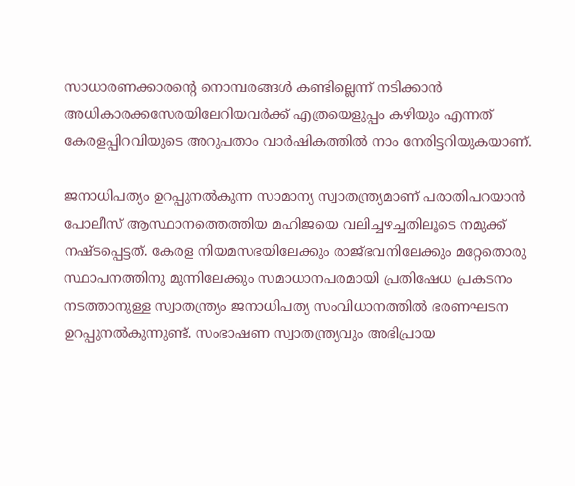സാധാരണക്കാരന്റെ നൊമ്പരങ്ങള്‍ കണ്ടില്ലെന്ന് നടിക്കാന്‍ അധികാരക്കസേരയിലേറിയവര്‍ക്ക് എത്രയെളുപ്പം കഴിയും എന്നത് കേരളപ്പിറവിയുടെ അറുപതാം വാര്‍ഷികത്തില്‍ നാം നേരിട്ടറിയുകയാണ്.

ജനാധിപത്യം ഉറപ്പുനല്‍കുന്ന സാമാന്യ സ്വാതന്ത്ര്യമാണ് പരാതിപറയാന്‍ പോലീസ് ആസ്ഥാനത്തെത്തിയ മഹിജയെ വലിച്ചഴച്ചതിലൂടെ നമുക്ക് നഷ്ടപ്പെട്ടത്. കേരള നിയമസഭയിലേക്കും രാജ്ഭവനിലേക്കും മറ്റേതൊരു സ്ഥാപനത്തിനു മുന്നിലേക്കും സമാധാനപരമായി പ്രതിഷേധ പ്രകടനം നടത്താനുള്ള സ്വാതന്ത്ര്യം ജനാധിപത്യ സംവിധാനത്തില്‍ ഭരണഘടന ഉറപ്പുനല്‍കുന്നുണ്ട്. സംഭാഷണ സ്വാതന്ത്ര്യവും അഭിപ്രായ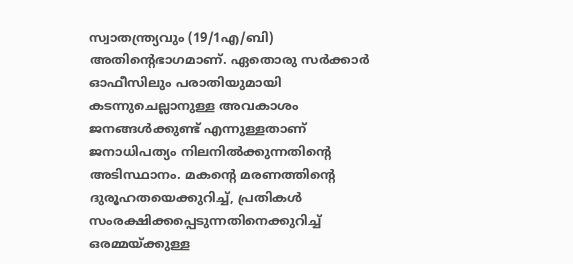സ്വാതന്ത്ര്യവും (19/1എ/ബി) അതിന്റെഭാഗമാണ്. ഏതൊരു സര്‍ക്കാര്‍ ഓഫീസിലും പരാതിയുമായി കടന്നുചെല്ലാനുള്ള അവകാശം ജനങ്ങള്‍ക്കുണ്ട് എന്നുള്ളതാണ് ജനാധിപത്യം നിലനില്‍ക്കുന്നതിന്റെ അടിസ്ഥാനം. മകന്റെ മരണത്തിന്റെ ദുരൂഹതയെക്കുറിച്ച്, പ്രതികള്‍ സംരക്ഷിക്കപ്പെടുന്നതിനെക്കുറിച്ച് ഒരമ്മയ്‌ക്കുള്ള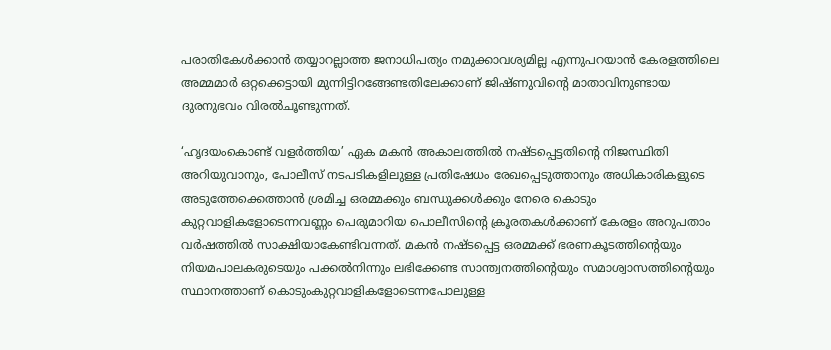പരാതികേള്‍ക്കാന്‍ തയ്യാറല്ലാത്ത ജനാധിപത്യം നമുക്കാവശ്യമില്ല എന്നുപറയാന്‍ കേരളത്തിലെ അമ്മമാര്‍ ഒറ്റക്കെട്ടായി മുന്നിട്ടിറങ്ങേണ്ടതിലേക്കാണ് ജിഷ്ണുവിന്റെ മാതാവിനുണ്ടായ ദുരനുഭവം വിരല്‍ചൂണ്ടുന്നത്.

‘ഹൃദയംകൊണ്ട് വളര്‍ത്തിയ’ ഏക മകന്‍ അകാലത്തില്‍ നഷ്ടപ്പെട്ടതിന്റെ നിജസ്ഥിതി അറിയുവാനും, പോലീസ് നടപടികളിലുള്ള പ്രതിഷേധം രേഖപ്പെടുത്താനും അധികാരികളുടെ അടുത്തേക്കെത്താന്‍ ശ്രമിച്ച ഒരമ്മക്കും ബന്ധുക്കള്‍ക്കും നേരെ കൊടും കുറ്റവാളികളോടെന്നവണ്ണം പെരുമാറിയ പൊലീസിന്റെ ക്രൂരതകള്‍ക്കാണ് കേരളം അറുപതാം വര്‍ഷത്തില്‍ സാക്ഷിയാകേണ്ടിവന്നത്. മകന്‍ നഷ്ടപ്പെട്ട ഒരമ്മക്ക് ഭരണകൂടത്തിന്റെയും നിയമപാലകരുടെയും പക്കല്‍നിന്നും ലഭിക്കേണ്ട സാന്ത്വനത്തിന്റെയും സമാശ്വാസത്തിന്റെയും സ്ഥാനത്താണ് കൊടുംകുറ്റവാളികളോടെന്നപോലുള്ള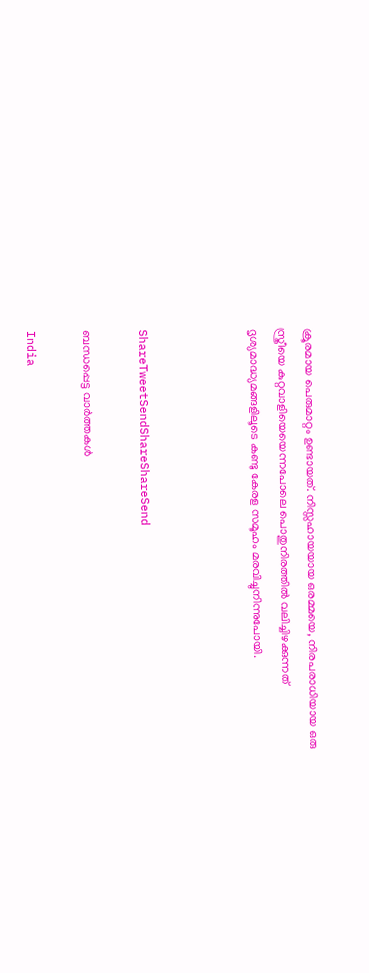ക്രൂരമായ പെരുമാറ്റം ഉണ്ടായത്. നിസ്സഹായയായ ഒരമ്മയെ, നിരപരാധിയായ ഒരു സ്ത്രീയെ കുറ്റവാളിയെയെന്നപോലെ പൊതുനിരത്തില്‍ വലിച്ചിഴക്കുന്നത് ദൃശ്യമാദ്ധ്യമങ്ങളിലൂടെ കണ്ടു കേരള സമൂഹം മരവിച്ചുനിന്നുപോയി.



ShareTweetSendShareShareSend

ബന്ധപ്പെട്ട വാര്‍ത്തകള്‍

India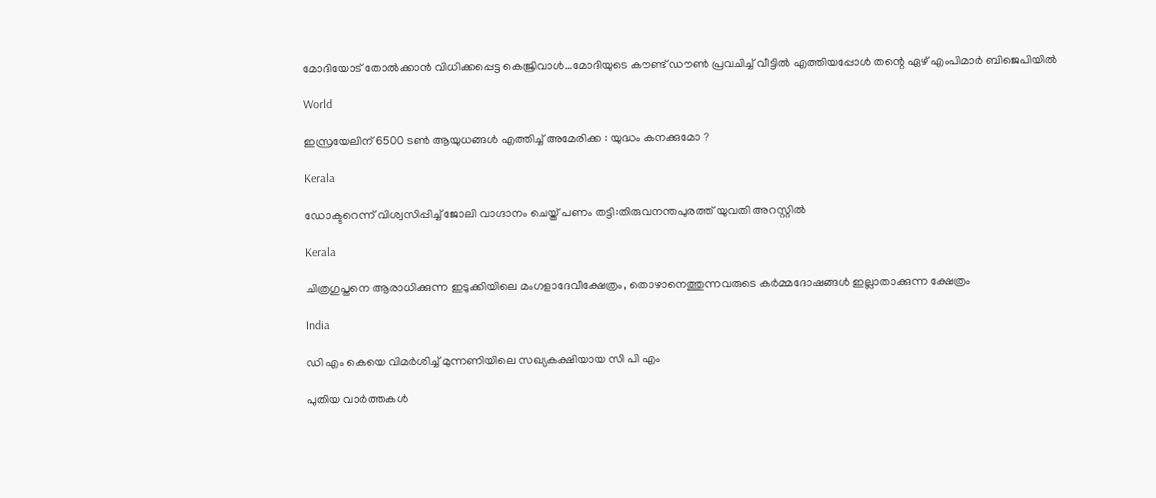മോദിയോട് തോല്‍ക്കാന്‍ വിധിക്കപ്പെട്ട കെജ്രിവാള്‍…മോദിയുടെ കൗണ്ട് ഡൗണ്‍ പ്രവചിച്ച് വീട്ടില്‍ എത്തിയപ്പോള്‍ തന്റെ ഏഴ് എംപിമാർ ബിജെപിയിൽ

World

ഇസ്രയേലിന് 6500 ടൺ ആയുധങ്ങൾ എത്തിച്ച് അമേരിക്ക : യുദ്ധം കനക്കുമോ ?

Kerala

ഡോക്ടറെന്ന് വിശ്വസിപ്പിച്ച് ജോലി വാഗ്ദാനം ചെയ്ത് പണം തട്ടി:തിരുവനന്തപുരത്ത് യുവതി അറസ്റ്റില്‍

Kerala

ചിത്രഗുപ്തനെ ആരാധിക്കുന്ന ഇടുക്കിയിലെ മംഗളാദേവീക്ഷേത്രം, തൊഴാനെത്തുന്നവരുടെ കര്‍മ്മദോഷങ്ങള്‍ ഇല്ലാതാക്കുന്ന ക്ഷേത്രം

India

ഡി എം കെയെ വിമര്‍ശിച്ച് മുന്നണിയിലെ സഖ്യകക്ഷിയായ സി പി എം

പുതിയ വാര്‍ത്തകള്‍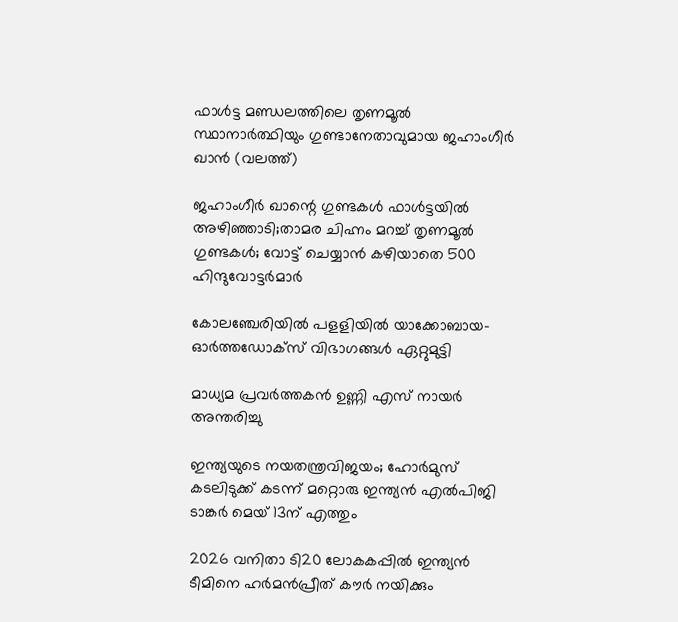ഫാള്‍ട്ട മണ്ഡലത്തിലെ തൃണമൂല്‍ സ്ഥാനാര്‍ത്ഥിയും ഗുണ്ടാനേതാവുമായ ജഹാംഗീര്‍ ഖാന്‍ (വലത്ത്)

ജഹാംഗീര്‍ ഖാന്റെ ഗുണ്ടകള്‍ ഫാള്‍ട്ടയില്‍ അഴിഞ്ഞാടി;താമര ചിഹ്നം മറച്ച് തൃണമൂല്‍ ഗുണ്ടകള്‍; വോട്ട് ചെയ്യാന്‍ കഴിയാതെ 500 ഹിന്ദുവോട്ടര്‍മാര്‍

കോലഞ്ചേരിയില്‍ പളളിയില്‍ യാക്കോബായ- ഓര്‍ത്തഡോക്‌സ് വിഭാഗങ്ങള്‍ ഏറ്റുമുട്ടി

മാധ്യമ പ്രവര്‍ത്തകന്‍ ഉണ്ണി എസ് നായര്‍ അന്തരിച്ചു

ഇന്ത്യയുടെ നയതന്ത്രവിജയം; ഹോര്‍മുസ് കടലിടുക്ക് കടന്ന് മറ്റൊരു ഇന്ത്യന്‍ എല്‍പിജി ടാങ്കര്‍ മെയ് 13ന് എത്തും

2026 വനിതാ ടി20 ലോകകപ്പില്‍ ഇന്ത്യന്‍ ടീമിനെ ഹര്‍മന്‍പ്രീത് കൗര്‍ നയിക്കും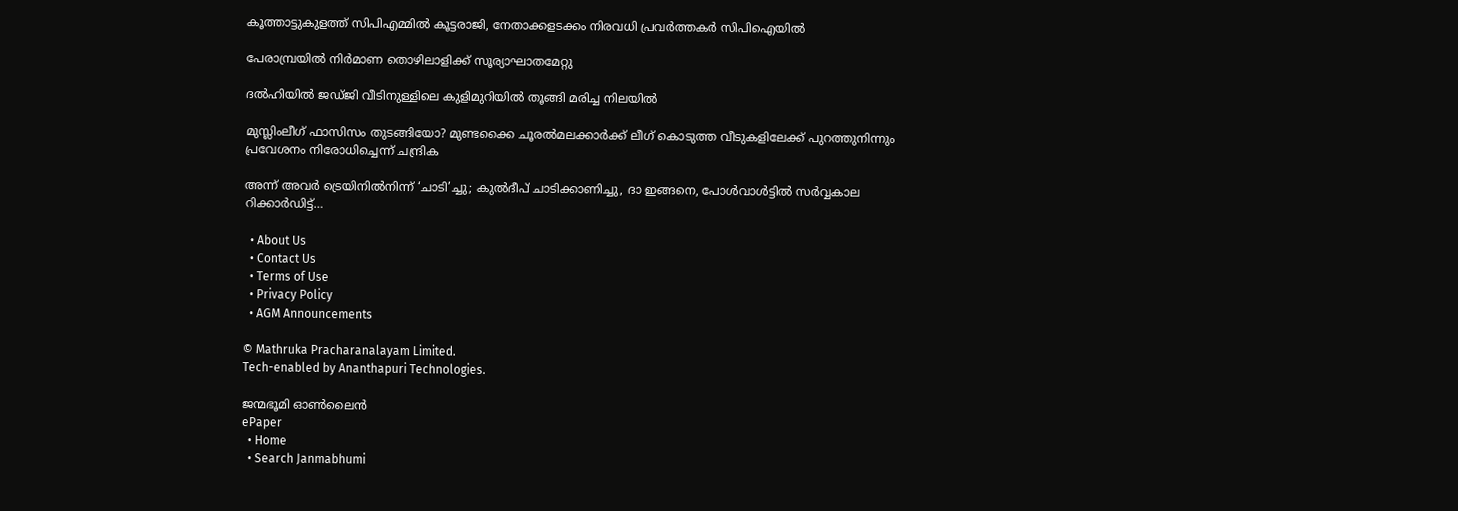കൂത്താട്ടുകുളത്ത് സിപിഎമ്മില്‍ കൂട്ടരാജി, നേതാക്കളടക്കം നിരവധി പ്രവര്‍ത്തകര്‍ സിപിഐയില്‍

പേരാമ്പ്രയില്‍ നിര്‍മാണ തൊഴിലാളിക്ക് സൂര്യാഘാതമേറ്റു

ദല്‍ഹിയില്‍ ജഡ്ജി വീടിനുള്ളിലെ കുളിമുറിയില്‍ തൂങ്ങി മരിച്ച നിലയില്‍

മുസ്ലിംലീഗ് ഫാസിസം തുടങ്ങിയോ? മുണ്ടക്കൈ ചൂരല്‍മലക്കാര്‍ക്ക് ലീഗ് കൊടുത്ത വീടുകളിലേക്ക് പുറത്തുനിന്നും പ്രവേശനം നിരോധിച്ചെന്ന് ചന്ദ്രിക

അന്ന് അവർ ട്രെയിനിൽനിന്ന് ‘ചാടി’ച്ചു; കുൽദീപ് ചാടിക്കാണിച്ചു, ദാ ഇങ്ങനെ, പോൾവാൾട്ടിൽ സർവ്വകാല റിക്കാർഡിട്ട്…

  • About Us
  • Contact Us
  • Terms of Use
  • Privacy Policy
  • AGM Announcements

© Mathruka Pracharanalayam Limited.
Tech-enabled by Ananthapuri Technologies.

ജന്മഭൂമി ഓണ്‍ലൈന്‍
ePaper
  • Home
  • Search Janmabhumi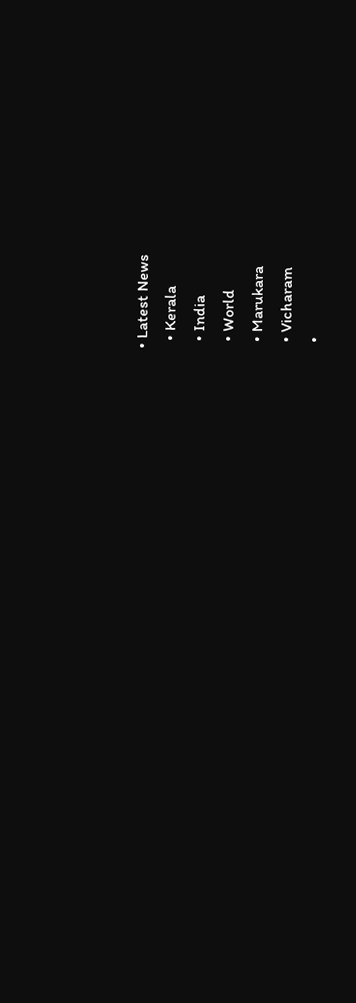• Latest News
  • Kerala
  • India
  • World
  • Marukara
  • Vicharam
  •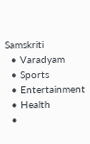Samskriti
  • Varadyam
  • Sports
  • Entertainment
  • Health
  •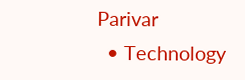Parivar
  • Technology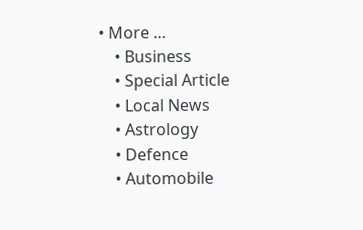• More …
    • Business
    • Special Article
    • Local News
    • Astrology
    • Defence
    • Automobile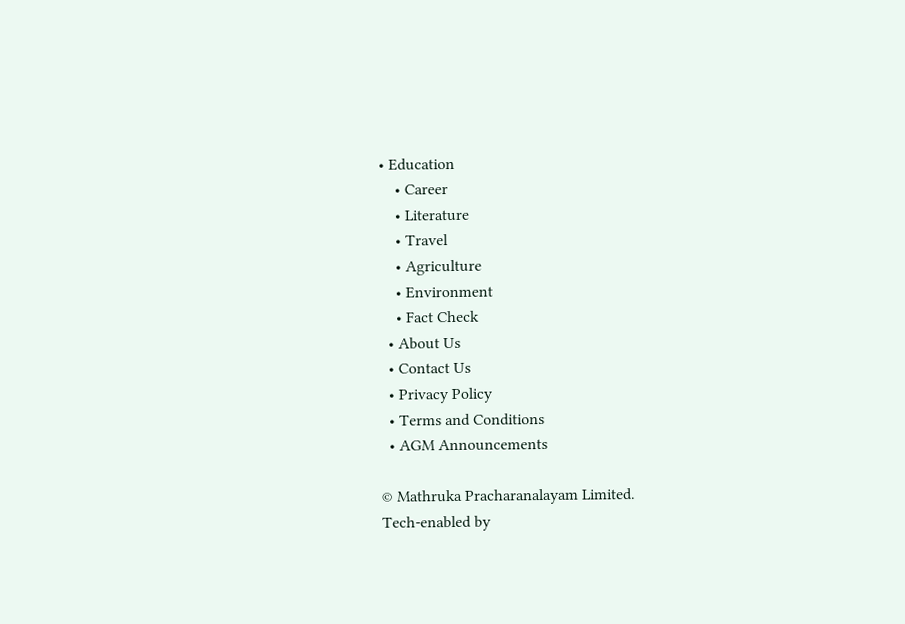• Education
    • Career
    • Literature
    • Travel
    • Agriculture
    • Environment
    • Fact Check
  • About Us
  • Contact Us
  • Privacy Policy
  • Terms and Conditions
  • AGM Announcements

© Mathruka Pracharanalayam Limited.
Tech-enabled by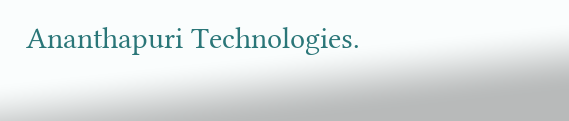Ananthapuri Technologies.